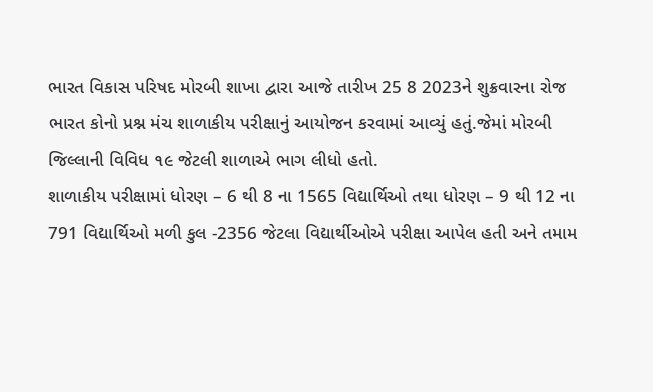ભારત વિકાસ પરિષદ મોરબી શાખા દ્વારા આજે તારીખ 25 8 2023ને શુક્રવારના રોજ ભારત કોનો પ્રશ્ન મંચ શાળાકીય પરીક્ષાનું આયોજન કરવામાં આવ્યું હતું.જેમાં મોરબી જિલ્લાની વિવિધ ૧૯ જેટલી શાળાએ ભાગ લીધો હતો.
શાળાકીય પરીક્ષામાં ધોરણ – 6 થી 8 ના 1565 વિદ્યાર્થિઓ તથા ધોરણ – 9 થી 12 ના 791 વિદ્યાર્થિઓ મળી કુલ -2356 જેટલા વિદ્યાર્થીઓએ પરીક્ષા આપેલ હતી અને તમામ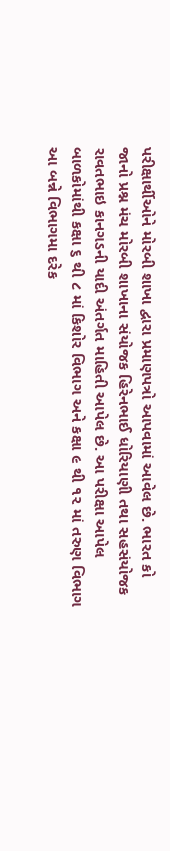પરીક્ષાર્થીઓને મોરબી શાખા દ્વારા પ્રમાણપત્રો આપવામાં આવેલ છે. ભારત કો જાનો પ્રશ્ન મંચ મોરબી શાખાના સંયોજક હિરેનભાઈ ધોરિયાણી તથા સહસંયોજક રાવતભાઇ કાનગડની યાદી અંતર્ગત માહિતી આપેલ છે. આ પરીક્ષા આપેલ બાળકોમાંથી કક્ષા ૬ થી ૮ માં કિશોર વિભાગ અને કક્ષા ૯ થી ૧૨ માં તરુણ વિભાગ આ બન્ને વિભાગમા દરેક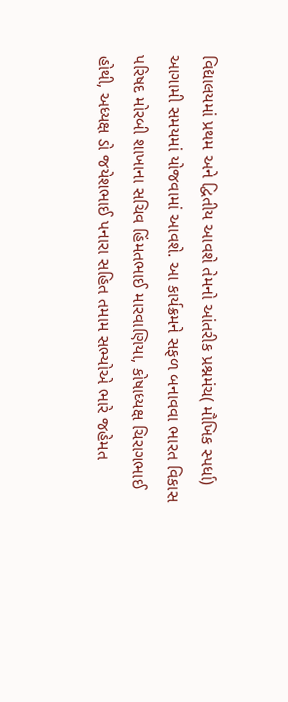વિદ્યાલયમાં પ્રથમ અને દ્વિતીય આવશે તેમનો આંતરીક પ્રશ્નમંચ( મૌખિક સ્પર્ધા) આગામી સમયમાં યોજવામાં આવશે. આ કાર્યક્રમને સફળ બનાવવા ભારત વિકાસ પરિષદ મોરબી શાખાના સચિવ હિંમતભાઈ મારવાણિયા, કોષાધ્યક્ષ ચિરાગભાઈ હોથી, અધ્યક્ષ ડો જયેશભાઈ પનારા સહિત તમામ સભ્યોએ ભારે જહેમત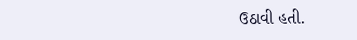ઉઠાવી હતી.